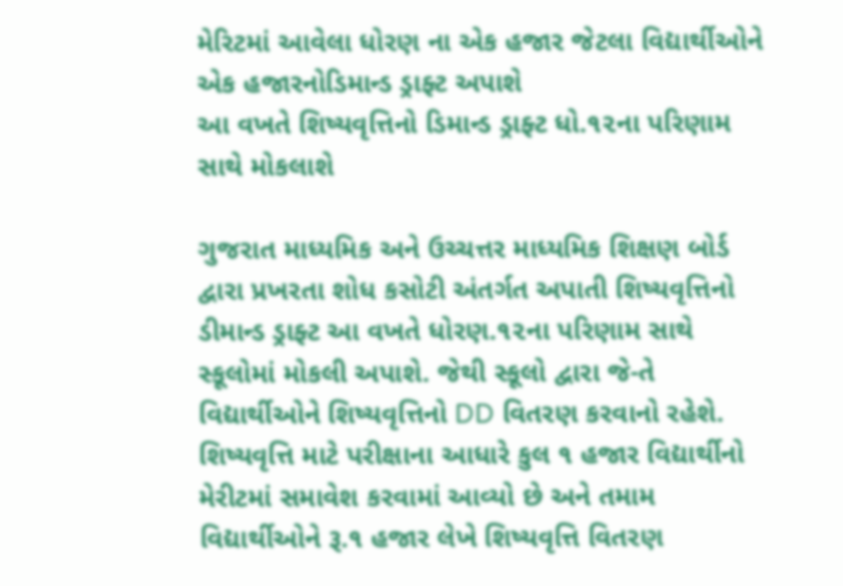મેરિટમાં આવેલા ધોરણ ના એક હજાર જેટલા વિદ્યાર્થીઓને એક હજારનોડિમાન્ડ ડ્રાફ્ટ અપાશે
આ વખતે શિષ્યવૃત્તિનો ડિમાન્ડ ડ્રાફ્ટ ધો.૧૨ના પરિણામ સાથે મોકલાશે

ગુજરાત માધ્યમિક અને ઉચ્ચત્તર માધ્યમિક શિક્ષણ બોર્ડ દ્વારા પ્રખરતા શોધ કસોટી અંતર્ગત અપાતી શિષ્યવૃત્તિનો ડીમાન્ડ ડ્રાફ્ટ આ વખતે ધોરણ.૧૨ના પરિણામ સાથે સ્કૂલોમાં મોકલી અપાશે. જેથી સ્કૂલો દ્વારા જે-તે વિદ્યાર્થીઓને શિષ્યવૃત્તિનો DD વિતરણ કરવાનો રહેશે. શિષ્યવૃત્તિ માટે પરીક્ષાના આધારે કુલ ૧ હજાર વિદ્યાર્થીનો મેરીટમાં સમાવેશ કરવામાં આવ્યો છે અને તમામ વિદ્યાર્થીઓને રૂ.૧ હજાર લેખે શિષ્યવૃત્તિ વિતરણ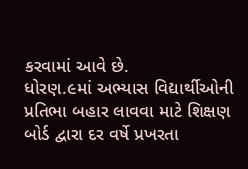કરવામાં આવે છે.
ધોરણ.૯માં અભ્યાસ વિદ્યાર્થીઓની પ્રતિભા બહાર લાવવા માટે શિક્ષણ બોર્ડ દ્વારા દર વર્ષે પ્રખરતા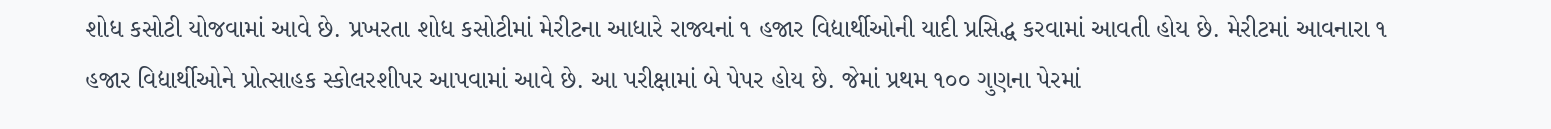શોધ કસોટી યોજવામાં આવે છે. પ્રખરતા શોધ કસોટીમાં મેરીટના આધારે રાજ્યનાં ૧ હજાર વિદ્યાર્થીઓની યાદી પ્રસિદ્ધ કરવામાં આવતી હોય છે. મેરીટમાં આવનારા ૧ હજાર વિદ્યાર્થીઓને પ્રોત્સાહક સ્કોલરશીપર આપવામાં આવે છે. આ પરીક્ષામાં બે પેપર હોય છે. જેમાં પ્રથમ ૧૦૦ ગુણના પેરમાં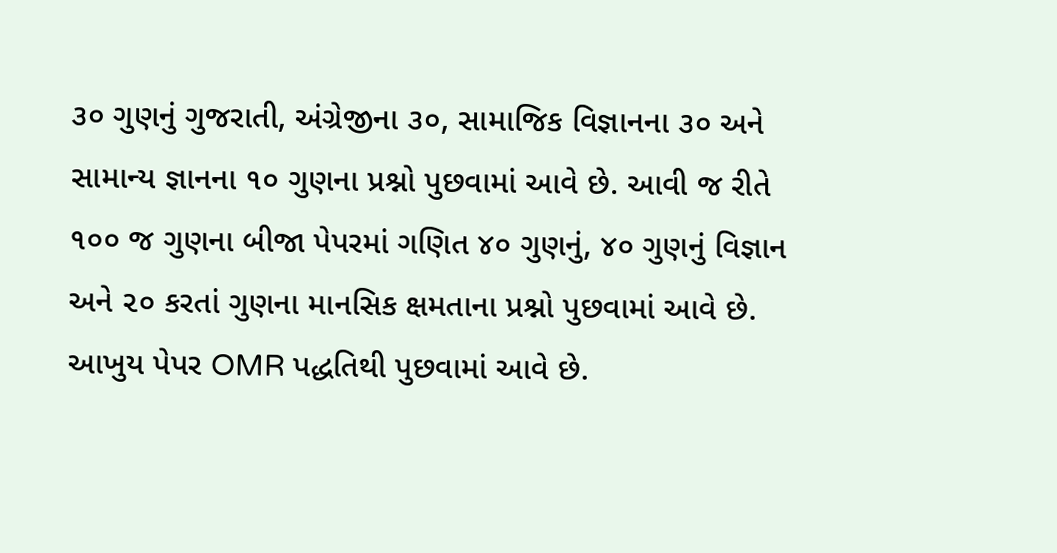૩૦ ગુણનું ગુજરાતી, અંગ્રેજીના ૩૦, સામાજિક વિજ્ઞાનના ૩૦ અને સામાન્ય જ્ઞાનના ૧૦ ગુણના પ્રશ્નો પુછવામાં આવે છે. આવી જ રીતે ૧૦૦ જ ગુણના બીજા પેપરમાં ગણિત ૪૦ ગુણનું, ૪૦ ગુણનું વિજ્ઞાન અને ૨૦ કરતાં ગુણના માનસિક ક્ષમતાના પ્રશ્નો પુછવામાં આવે છે. આખુય પેપર OMR પદ્ધતિથી પુછવામાં આવે છે.